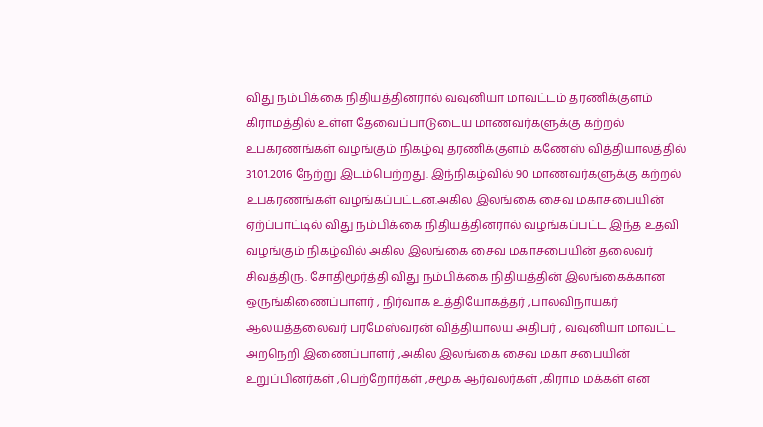விது நம்பிக்கை நிதியத்தினரால் வவுனியா மாவட்டம் தரணிக்குளம் கிராமத்தில் உள்ள தேவைப்பாடுடைய மாணவர்களுக்கு கற்றல் உபகரணங்கள் வழங்கும் நிகழ்வு தரணிக்குளம் கணேஸ் வித்தியாலத்தில் 31.01.2016 நேற்று இடம்பெற்றது. இந்நிகழ்வில் 90 மாணவர்களுக்கு கற்றல் உபகரணங்கள் வழங்கப்பட்டன.அகில இலங்கை சைவ மகாசபையின் ஏற்ப்பாட்டில் விது நம்பிக்கை நிதியத்தினரால் வழங்கப்பட்ட இந்த உதவி வழங்கும் நிகழ்வில் அகில இலங்கை சைவ மகாசபையின் தலைவர் சிவத்திரு. சோதிமூர்த்தி விது நம்பிக்கை நிதியத்தின் இலங்கைக்கான ஒருங்கிணைப்பாளர் , நிர்வாக உத்தியோகத்தர் ,பாலவிநாயகர் ஆலயத்தலைவர் பரமேஸ்வரன் வித்தியாலய அதிபர் , வவுனியா மாவட்ட அறநெறி இணைப்பாளர் ,அகில இலங்கை சைவ மகா சபையின் உறுப்பினர்கள் ,பெற்றோர்கள் ,சமூக ஆர்வலர்கள் ,கிராம மக்கள் என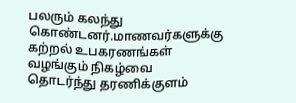பலரும் கலந்து கொண்டனர்.மாணவர்களுக்கு கற்றல் உபகரணங்கள் வழங்கும் நிகழ்வை தொடர்ந்து தரணிக்குளம்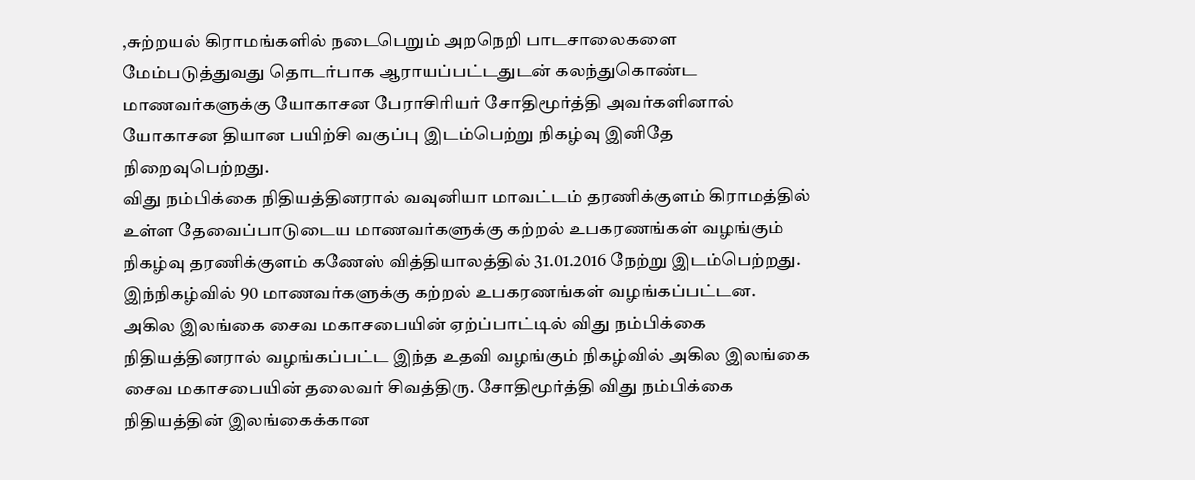,சுற்றயல் கிராமங்களில் நடைபெறும் அறநெறி பாடசாலைகளை மேம்படுத்துவது தொடர்பாக ஆராயப்பட்டதுடன் கலந்துகொண்ட மாணவர்களுக்கு யோகாசன பேராசிாியர் சோதிமூர்த்தி அவர்களினால் யோகாசன தியான பயிற்சி வகுப்பு இடம்பெற்று நிகழ்வு இனிதே நிறைவுபெற்றது.
விது நம்பிக்கை நிதியத்தினரால் வவுனியா மாவட்டம் தரணிக்குளம் கிராமத்தில் உள்ள தேவைப்பாடுடைய மாணவர்களுக்கு கற்றல் உபகரணங்கள் வழங்கும் நிகழ்வு தரணிக்குளம் கணேஸ் வித்தியாலத்தில் 31.01.2016 நேற்று இடம்பெற்றது. இந்நிகழ்வில் 90 மாணவர்களுக்கு கற்றல் உபகரணங்கள் வழங்கப்பட்டன.
அகில இலங்கை சைவ மகாசபையின் ஏற்ப்பாட்டில் விது நம்பிக்கை நிதியத்தினரால் வழங்கப்பட்ட இந்த உதவி வழங்கும் நிகழ்வில் அகில இலங்கை சைவ மகாசபையின் தலைவர் சிவத்திரு. சோதிமூர்த்தி விது நம்பிக்கை நிதியத்தின் இலங்கைக்கான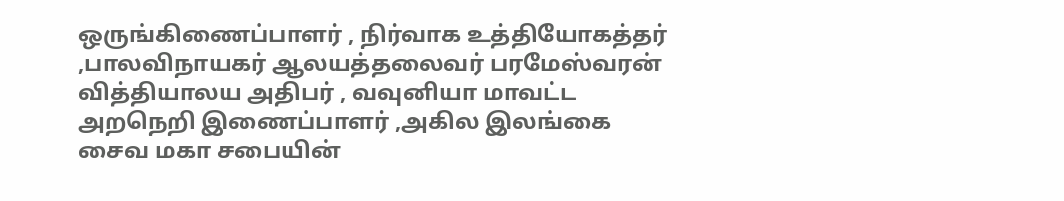ஒருங்கிணைப்பாளர் , நிர்வாக உத்தியோகத்தர் ,பாலவிநாயகர் ஆலயத்தலைவர் பரமேஸ்வரன் வித்தியாலய அதிபர் , வவுனியா மாவட்ட அறநெறி இணைப்பாளர் ,அகில இலங்கை சைவ மகா சபையின்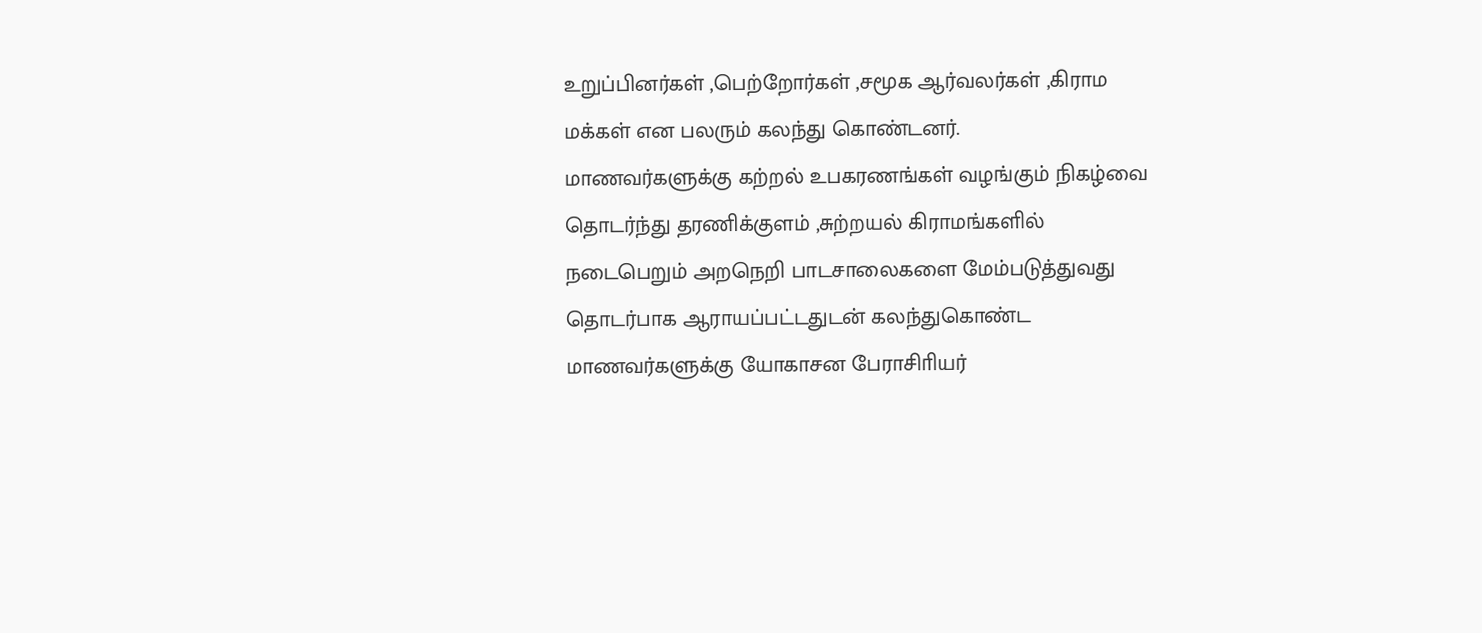உறுப்பினர்கள் ,பெற்றோர்கள் ,சமூக ஆர்வலர்கள் ,கிராம மக்கள் என பலரும் கலந்து கொண்டனர்.
மாணவர்களுக்கு கற்றல் உபகரணங்கள் வழங்கும் நிகழ்வை தொடர்ந்து தரணிக்குளம் ,சுற்றயல் கிராமங்களில் நடைபெறும் அறநெறி பாடசாலைகளை மேம்படுத்துவது தொடர்பாக ஆராயப்பட்டதுடன் கலந்துகொண்ட மாணவர்களுக்கு யோகாசன பேராசிாியர்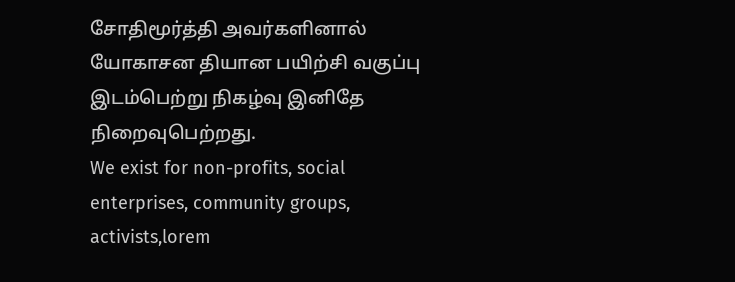சோதிமூர்த்தி அவர்களினால் யோகாசன தியான பயிற்சி வகுப்பு இடம்பெற்று நிகழ்வு இனிதே நிறைவுபெற்றது.
We exist for non-profits, social enterprises, community groups, activists,lorem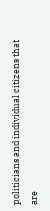politicians and individual citizens that are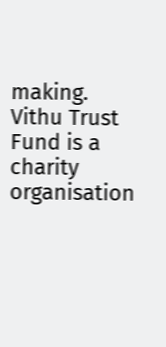making.
Vithu Trust Fund is a charity organisation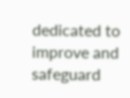dedicated to improve and safeguard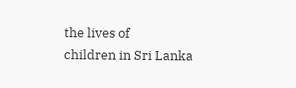the lives of
children in Sri Lanka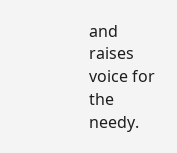and raises voice for the needy.